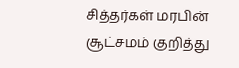சித்தர்கள் மரபின் சூட்சமம் குறித்து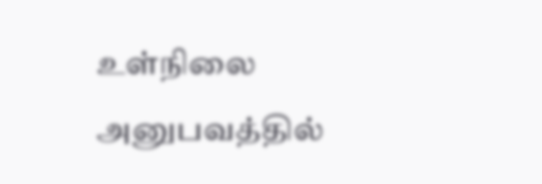உள்நிலை அனுபவத்தில்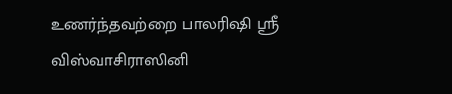உணர்ந்தவற்றை பாலரிஷி ஸ்ரீ விஸ்வாசிராஸினி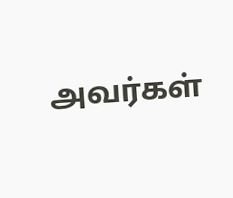அவர்கள்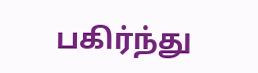பகிர்ந்து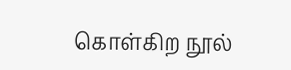கொள்கிற நூல்